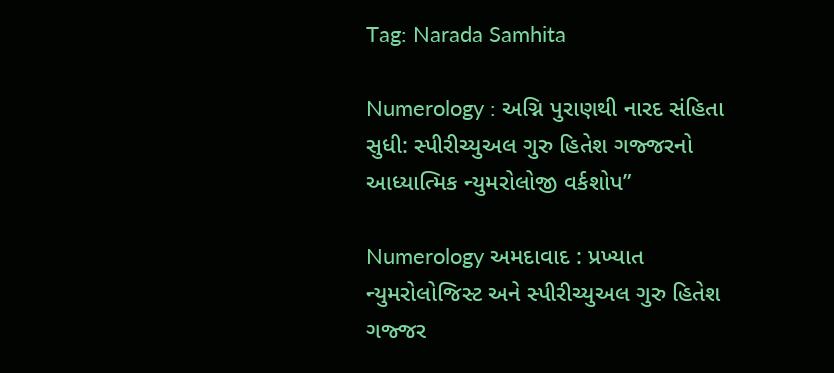Tag: Narada Samhita

Numerology : અગ્નિ પુરાણથી નારદ સંહિતા સુધી: સ્પીરીચ્યુઅલ ગુરુ હિતેશ ગજ્જરનો આધ્યાત્મિક ન્યુમરોલોજી વર્કશોપ”

Numerology અમદાવાદ : પ્રખ્યાત ન્યુમરોલોજિસ્ટ અને સ્પીરીચ્યુઅલ ગુરુ હિતેશ ગજ્જર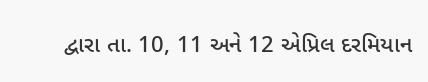દ્વારા તા. 10, 11 અને 12 એપ્રિલ દરમિયાન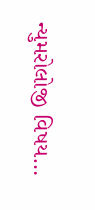ન્યુમરોલોજી વિષય…